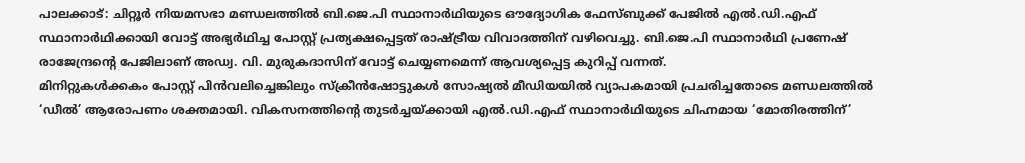പാലക്കാട്: ചിറ്റൂർ നിയമസഭാ മണ്ഡലത്തിൽ ബി.ജെ.പി സ്ഥാനാർഥിയുടെ ഔദ്യോഗിക ഫേസ്ബുക്ക് പേജിൽ എൽ.ഡി.എഫ് സ്ഥാനാർഥിക്കായി വോട്ട് അഭ്യർഥിച്ച പോസ്റ്റ് പ്രത്യക്ഷപ്പെട്ടത് രാഷ്ട്രീയ വിവാദത്തിന് വഴിവെച്ചു. ബി.ജെ.പി സ്ഥാനാർഥി പ്രണേഷ് രാജേന്ദ്രന്റെ പേജിലാണ് അഡ്വ. വി. മുരുകദാസിന് വോട്ട് ചെയ്യണമെന്ന് ആവശ്യപ്പെട്ട കുറിപ്പ് വന്നത്.
മിനിറ്റുകൾക്കകം പോസ്റ്റ് പിൻവലിച്ചെങ്കിലും സ്ക്രീൻഷോട്ടുകൾ സോഷ്യൽ മീഡിയയിൽ വ്യാപകമായി പ്രചരിച്ചതോടെ മണ്ഡലത്തിൽ ‘ഡീൽ’ ആരോപണം ശക്തമായി. വികസനത്തിന്റെ തുടർച്ചയ്ക്കായി എൽ.ഡി.എഫ് സ്ഥാനാർഥിയുടെ ചിഹ്നമായ ‘മോതിരത്തിന്’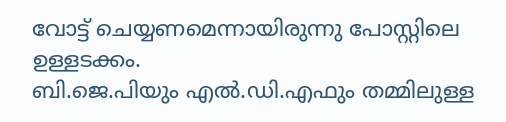വോട്ട് ചെയ്യണമെന്നായിരുന്നു പോസ്റ്റിലെ ഉള്ളടക്കം.
ബി.ജെ.പിയും എൽ.ഡി.എഫും തമ്മിലുള്ള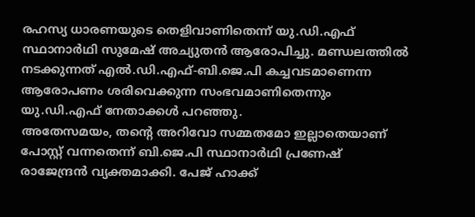രഹസ്യ ധാരണയുടെ തെളിവാണിതെന്ന് യു.ഡി.എഫ് സ്ഥാനാർഥി സുമേഷ് അച്യുതൻ ആരോപിച്ചു. മണ്ഡലത്തിൽ നടക്കുന്നത് എൽ.ഡി.എഫ്-ബി.ജെ.പി കച്ചവടമാണെന്ന ആരോപണം ശരിവെക്കുന്ന സംഭവമാണിതെന്നും യു.ഡി.എഫ് നേതാക്കൾ പറഞ്ഞു.
അതേസമയം, തന്റെ അറിവോ സമ്മതമോ ഇല്ലാതെയാണ് പോസ്റ്റ് വന്നതെന്ന് ബി.ജെ.പി സ്ഥാനാർഥി പ്രണേഷ് രാജേന്ദ്രൻ വ്യക്തമാക്കി. പേജ് ഹാക്ക്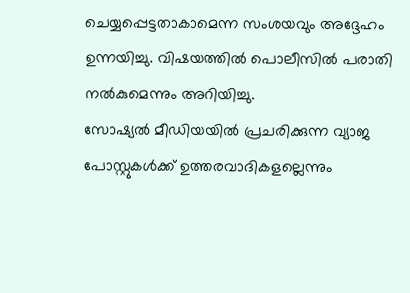ചെയ്യപ്പെട്ടതാകാമെന്ന സംശയവും അദ്ദേഹം ഉന്നയിച്ചു. വിഷയത്തിൽ പൊലീസിൽ പരാതി നൽകുമെന്നും അറിയിച്ചു.
സോഷ്യൽ മീഡിയയിൽ പ്രചരിക്കുന്ന വ്യാജ പോസ്റ്റുകൾക്ക് ഉത്തരവാദികളല്ലെന്നും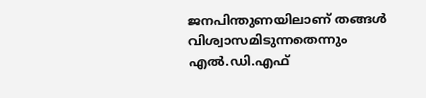ജനപിന്തുണയിലാണ് തങ്ങൾ വിശ്വാസമിടുന്നതെന്നും എൽ.ഡി.എഫ്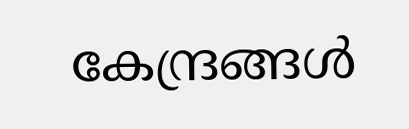കേന്ദ്രങ്ങൾ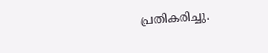പ്രതികരിച്ചു.